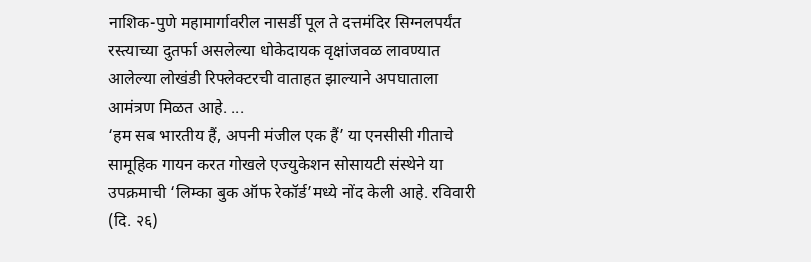नाशिक-पुणे महामार्गावरील नासर्डी पूल ते दत्तमंदिर सिग्नलपर्यंत रस्त्याच्या दुतर्फा असलेल्या धोकेदायक वृक्षांजवळ लावण्यात आलेल्या लोखंडी रिफ्लेक्टरची वाताहत झाल्याने अपघाताला आमंत्रण मिळत आहे. ...
‘हम सब भारतीय हैं, अपनी मंजील एक हैं’ या एनसीसी गीताचे सामूहिक गायन करत गोखले एज्युकेशन सोसायटी संस्थेने या उपक्रमाची ‘लिम्का बुक ऑफ रेकॉर्ड’मध्ये नोंद केली आहे. रविवारी (दि. २६)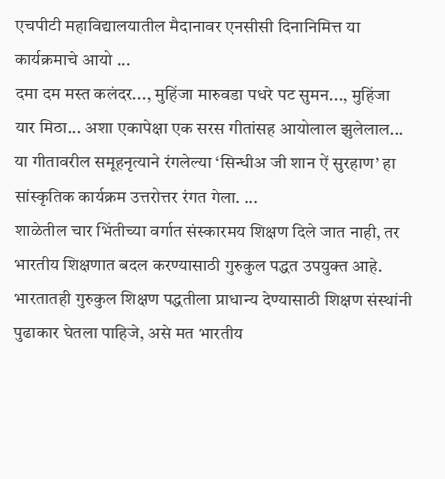एचपीटी महाविद्यालयातील मैदानावर एनसीसी दिनानिमित्त या कार्यक्रमाचे आयो ...
दमा दम मस्त कलंदर..., मुहिंजा मारुवडा पधरे पट सुमन..., मुहिंजा यार मिठा... अशा एकापेक्षा एक सरस गीतांसह आयोलाल झुलेलाल... या गीतावरील समूहनृत्याने रंगलेल्या ‘सिन्धीअ जी शान ऐं सुरहाण’ हा सांस्कृतिक कार्यक्रम उत्तरोत्तर रंगत गेला. ...
शाळेतील चार भिंतीच्या वर्गात संस्कारमय शिक्षण दिले जात नाही, तर भारतीय शिक्षणात बदल करण्यासाठी गुरुकुल पद्धत उपयुक्त आहे. भारतातही गुरुकुल शिक्षण पद्धतीला प्राधान्य देण्यासाठी शिक्षण संस्थांनी पुढाकार घेतला पाहिजे, असे मत भारतीय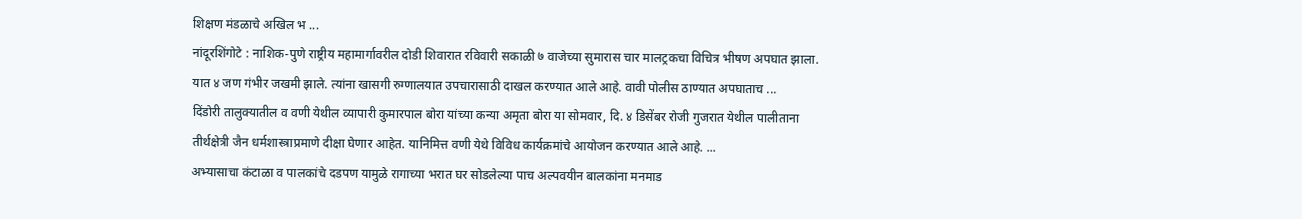शिक्षण मंडळाचे अखिल भ ...
नांदूरशिंगोटे : नाशिक-पुणे राष्ट्रीय महामार्गावरील दोडी शिवारात रविवारी सकाळी ७ वाजेच्या सुमारास चार मालट्रकचा विचित्र भीषण अपघात झाला. यात ४ जण गंभीर जखमी झाले. त्यांना खासगी रुग्णालयात उपचारासाठी दाखल करण्यात आले आहे. वावी पोलीस ठाण्यात अपघाताच ...
दिंडोरी तालुक्यातील व वणी येथील व्यापारी कुमारपाल बोरा यांच्या कन्या अमृता बोरा या सोमवार, दि. ४ डिसेंबर रोजी गुजरात येथील पालीताना तीर्थक्षेत्री जैन धर्मशास्त्राप्रमाणे दीक्षा घेणार आहेत. यानिमित्त वणी येथे विविध कार्यक्रमांचे आयोजन करण्यात आले आहे. ...
अभ्यासाचा कंटाळा व पालकांचे दडपण यामुळे रागाच्या भरात घर सोडलेल्या पाच अल्पवयीन बालकांना मनमाड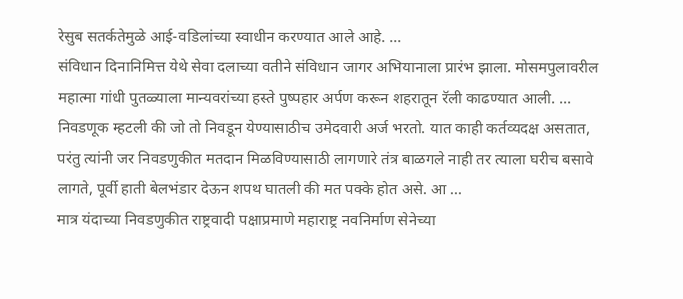रेसुब सतर्कतेमुळे आई-वडिलांच्या स्वाधीन करण्यात आले आहे. ...
संविधान दिनानिमित्त येथे सेवा दलाच्या वतीने संविधान जागर अभियानाला प्रारंभ झाला. मोसमपुलावरील महात्मा गांधी पुतळ्याला मान्यवरांच्या हस्ते पुष्पहार अर्पण करून शहरातून रॅली काढण्यात आली. ...
निवडणूक म्हटली की जो तो निवडून येण्यासाठीच उमेदवारी अर्ज भरतो. यात काही कर्तव्यदक्ष असतात, परंतु त्यांनी जर निवडणुकीत मतदान मिळविण्यासाठी लागणारे तंत्र बाळगले नाही तर त्याला घरीच बसावे लागते, पूर्वी हाती बेलभंडार देऊन शपथ घातली की मत पक्के होत असे. आ ...
मात्र यंदाच्या निवडणुकीत राष्ट्रवादी पक्षाप्रमाणे महाराष्ट्र नवनिर्माण सेनेच्या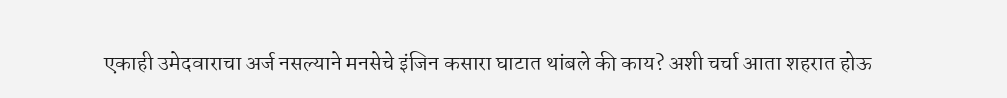एकाही उमेदवाराचा अर्ज नसल्याने मनसेचे इंजिन कसारा घाटात थांबले की काय? अशी चर्चा आता शहरात होऊ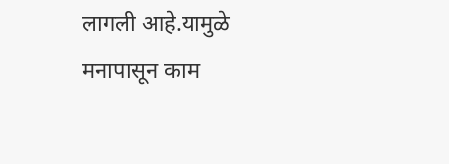लागली आहे.यामुळे मनापासून काम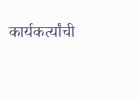कार्यकर्त्यांची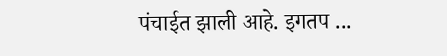पंचाईत झाली आहे. इगतप ...